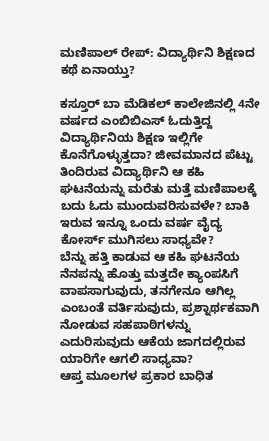ಮಣಿಪಾಲ್ ರೇಪ್: ವಿದ್ಯಾರ್ಥಿನಿ ಶಿಕ್ಷಣದ ಕಥೆ ಏನಾಯ್ತು?

ಕಸ್ತೂರ್ ಬಾ ಮೆಡಿಕಲ್ ಕಾಲೇಜಿನಲ್ಲಿ 4ನೇ ವರ್ಷದ ಎಂಬಿಬಿಎಸ್ ಓದುತ್ತಿದ್ದ ವಿದ್ಯಾರ್ಥಿನಿಯ ಶಿಕ್ಷಣ ಇಲ್ಲಿಗೇ ಕೊನೆಗೊಳ್ಳುತ್ತದಾ? ಜೀವಮಾನದ ಪೆಟ್ಟು ತಿಂದಿರುವ ವಿದ್ಯಾರ್ಥಿನಿ ಆ ಕಹಿ ಘಟನೆಯನ್ನು ಮರೆತು ಮತ್ತೆ ಮಣಿಪಾಲಕ್ಕೆ ಬದು ಓದು ಮುಂದುವರಿಸುವಳೇ? ಬಾಕಿ ಇರುವ ಇನ್ನೂ ಒಂದು ವರ್ಷ ವೈದ್ಯ ಕೋರ್ಸ್ ಮುಗಿಸಲು ಸಾಧ್ಯವೇ?
ಬೆನ್ನು ಹತ್ತಿ ಕಾಡುವ ಆ ಕಹಿ ಘಟನೆಯ ನೆನಪನ್ನು ಹೊತ್ತು ಮತ್ತದೇ ಕ್ಯಾಂಪಸಿಗೆ ವಾಪಸಾಗುವುದು, ತನಗೇನೂ ಆಗಿಲ್ಲ ಎಂಬಂತೆ ವರ್ತಿಸುವುದು, ಪ್ರಶ್ನಾರ್ಥಕವಾಗಿ ನೋಡುವ ಸಹಪಾಠಿಗಳನ್ನು ಎದುರಿಸುವುದು ಆಕೆಯ ಜಾಗದಲ್ಲಿರುವ ಯಾರಿಗೇ ಆಗಲಿ ಸಾಧ್ಯವಾ?
ಆಪ್ತ ಮೂಲಗಳ ಪ್ರಕಾರ ಬಾಧಿತ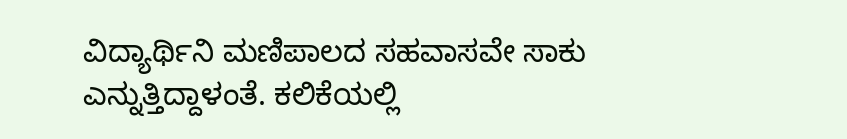ವಿದ್ಯಾರ್ಥಿನಿ ಮಣಿಪಾಲದ ಸಹವಾಸವೇ ಸಾಕು ಎನ್ನುತ್ತಿದ್ದಾಳಂತೆ. ಕಲಿಕೆಯಲ್ಲಿ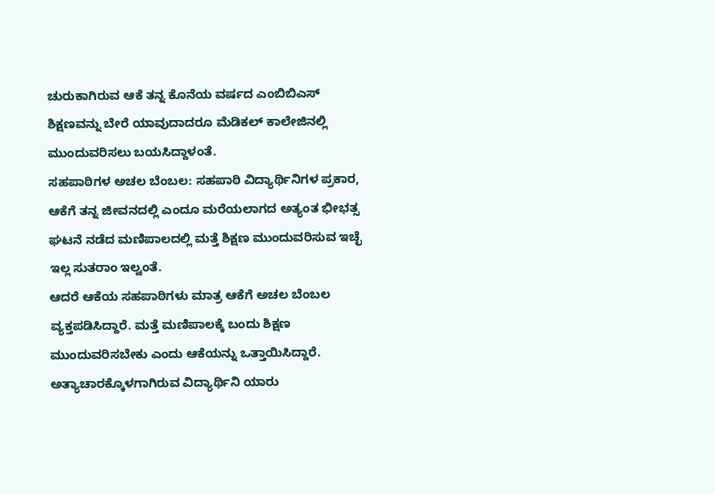ಚುರುಕಾಗಿರುವ ಆಕೆ ತನ್ನ ಕೊನೆಯ ವರ್ಷದ ಎಂಬಿಬಿಎಸ್ ಶಿಕ್ಷಣವನ್ನು ಬೇರೆ ಯಾವುದಾದರೂ ಮೆಡಿಕಲ್ ಕಾಲೇಜಿನಲ್ಲಿ ಮುಂದುವರಿಸಲು ಬಯಸಿದ್ದಾಳಂತೆ.
ಸಹಪಾಠಿಗಳ ಅಚಲ ಬೆಂಬಲ: ಸಹಪಾಠಿ ವಿದ್ಯಾರ್ಥಿನಿಗಳ ಪ್ರಕಾರ, ಆಕೆಗೆ ತನ್ನ ಜೀವನದಲ್ಲಿ ಎಂದೂ ಮರೆಯಲಾಗದ ಅತ್ಯಂತ ಭೀಭತ್ಸ ಘಟನೆ ನಡೆದ ಮಣಿಪಾಲದಲ್ಲಿ ಮತ್ತೆ ಶಿಕ್ಷಣ ಮುಂದುವರಿಸುವ ಇಚ್ಛೆ ಇಲ್ಲ ಸುತರಾಂ ಇಲ್ವಂತೆ.
ಆದರೆ ಆಕೆಯ ಸಹಪಾಠಿಗಳು ಮಾತ್ರ ಆಕೆಗೆ ಅಚಲ ಬೆಂಬಲ ವ್ಯಕ್ತಪಡಿಸಿದ್ದಾರೆ. ಮತ್ತೆ ಮಣಿಪಾಲಕ್ಕೆ ಬಂದು ಶಿಕ್ಷಣ ಮುಂದುವರಿಸಬೇಕು ಎಂದು ಆಕೆಯನ್ನು ಒತ್ತಾಯಿಸಿದ್ದಾರೆ. ಅತ್ಯಾಚಾರಕ್ಕೊಳಗಾಗಿರುವ ವಿದ್ಯಾರ್ಥಿನಿ ಯಾರು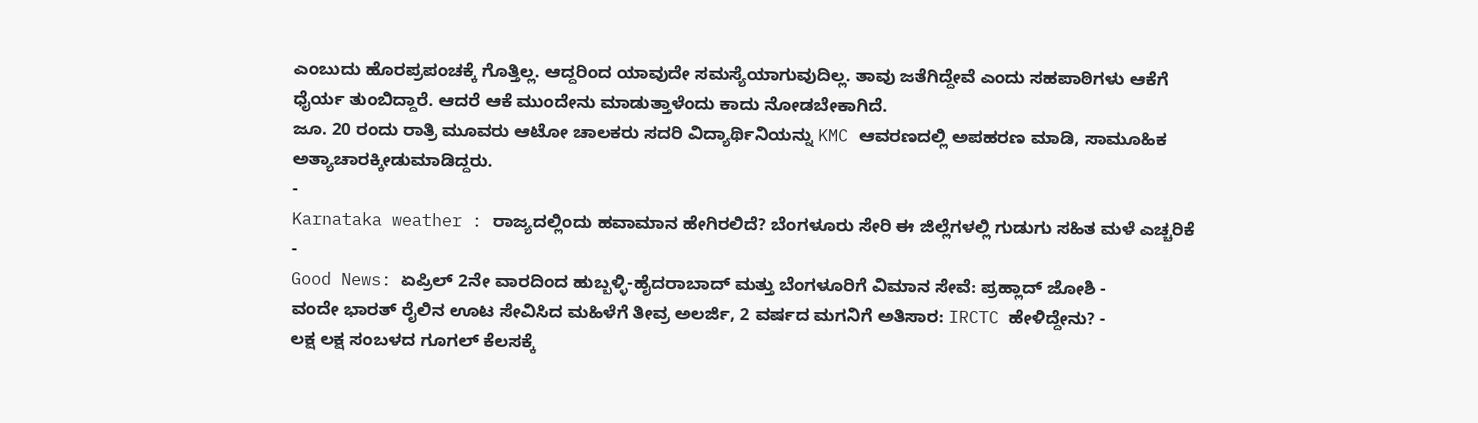ಎಂಬುದು ಹೊರಪ್ರಪಂಚಕ್ಕೆ ಗೊತ್ತಿಲ್ಲ. ಆದ್ದರಿಂದ ಯಾವುದೇ ಸಮಸ್ಯೆಯಾಗುವುದಿಲ್ಲ. ತಾವು ಜತೆಗಿದ್ದೇವೆ ಎಂದು ಸಹಪಾಠಿಗಳು ಆಕೆಗೆ ಧೈರ್ಯ ತುಂಬಿದ್ದಾರೆ. ಆದರೆ ಆಕೆ ಮುಂದೇನು ಮಾಡುತ್ತಾಳೆಂದು ಕಾದು ನೋಡಬೇಕಾಗಿದೆ.
ಜೂ. 20 ರಂದು ರಾತ್ರಿ ಮೂವರು ಆಟೋ ಚಾಲಕರು ಸದರಿ ವಿದ್ಯಾರ್ಥಿನಿಯನ್ನು KMC ಆವರಣದಲ್ಲಿ ಅಪಹರಣ ಮಾಡಿ, ಸಾಮೂಹಿಕ ಅತ್ಯಾಚಾರಕ್ಕೀಡುಮಾಡಿದ್ದರು.
-
Karnataka weather : ರಾಜ್ಯದಲ್ಲಿಂದು ಹವಾಮಾನ ಹೇಗಿರಲಿದೆ? ಬೆಂಗಳೂರು ಸೇರಿ ಈ ಜಿಲ್ಲೆಗಳಲ್ಲಿ ಗುಡುಗು ಸಹಿತ ಮಳೆ ಎಚ್ಚರಿಕೆ -
Good News: ಏಪ್ರಿಲ್ 2ನೇ ವಾರದಿಂದ ಹುಬ್ಬಳ್ಳಿ-ಹೈದರಾಬಾದ್ ಮತ್ತು ಬೆಂಗಳೂರಿಗೆ ವಿಮಾನ ಸೇವೆ: ಪ್ರಹ್ಲಾದ್ ಜೋಶಿ -
ವಂದೇ ಭಾರತ್ ರೈಲಿನ ಊಟ ಸೇವಿಸಿದ ಮಹಿಳೆಗೆ ತೀವ್ರ ಅಲರ್ಜಿ, 2 ವರ್ಷದ ಮಗನಿಗೆ ಅತಿಸಾರ: IRCTC ಹೇಳಿದ್ದೇನು? -
ಲಕ್ಷ ಲಕ್ಷ ಸಂಬಳದ ಗೂಗಲ್ ಕೆಲಸಕ್ಕೆ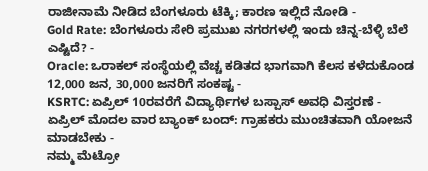ರಾಜೀನಾಮೆ ನೀಡಿದ ಬೆಂಗಳೂರು ಟೆಕ್ಕಿ; ಕಾರಣ ಇಲ್ಲಿದೆ ನೋಡಿ -
Gold Rate: ಬೆಂಗಳೂರು ಸೇರಿ ಪ್ರಮುಖ ನಗರಗಳಲ್ಲಿ ಇಂದು ಚಿನ್ನ-ಬೆಳ್ಳಿ ಬೆಲೆ ಎಷ್ಟಿದೆ? -
Oracle: ಒರಾಕಲ್ ಸಂಸ್ಥೆಯಲ್ಲಿ ವೆಚ್ಚ ಕಡಿತದ ಭಾಗವಾಗಿ ಕೆಲಸ ಕಳೆದುಕೊಂಡ 12,000 ಜನ, 30,000 ಜನರಿಗೆ ಸಂಕಷ್ಟ -
KSRTC: ಏಪ್ರಿಲ್ 10ರವರೆಗೆ ವಿದ್ಯಾರ್ಥಿಗಳ ಬಸ್ಪಾಸ್ ಅವಧಿ ವಿಸ್ತರಣೆ -
ಏಪ್ರಿಲ್ ಮೊದಲ ವಾರ ಬ್ಯಾಂಕ್ ಬಂದ್: ಗ್ರಾಹಕರು ಮುಂಚಿತವಾಗಿ ಯೋಜನೆ ಮಾಡಬೇಕು -
ನಮ್ಮ ಮೆಟ್ರೋ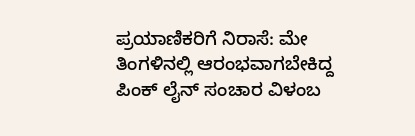ಪ್ರಯಾಣಿಕರಿಗೆ ನಿರಾಸೆ: ಮೇ ತಿಂಗಳಿನಲ್ಲಿ ಆರಂಭವಾಗಬೇಕಿದ್ದ ಪಿಂಕ್ ಲೈನ್ ಸಂಚಾರ ವಿಳಂಬ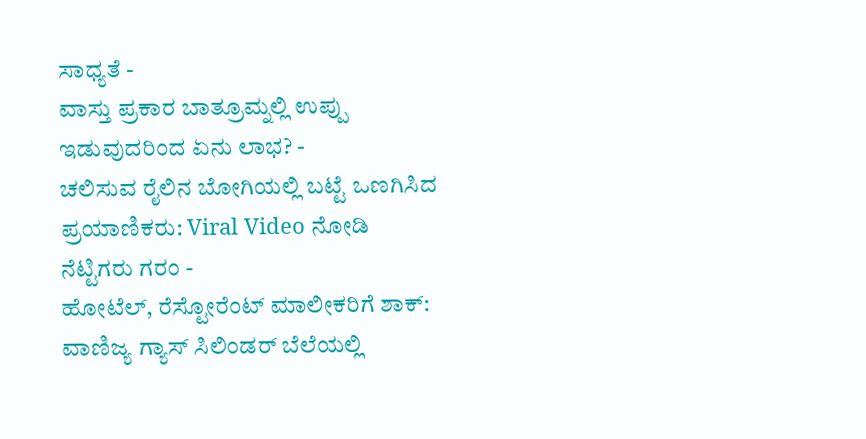ಸಾಧ್ಯತೆ -
ವಾಸ್ತು ಪ್ರಕಾರ ಬಾತ್ರೂಮ್ನಲ್ಲಿ ಉಪ್ಪು ಇಡುವುದರಿಂದ ಏನು ಲಾಭ? -
ಚಲಿಸುವ ರೈಲಿನ ಬೋಗಿಯಲ್ಲಿ ಬಟ್ಟೆ ಒಣಗಿಸಿದ ಪ್ರಯಾಣಿಕರು: Viral Video ನೋಡಿ ನೆಟ್ಟಿಗರು ಗರಂ -
ಹೋಟೆಲ್, ರೆಸ್ಟೋರೆಂಟ್ ಮಾಲೀಕರಿಗೆ ಶಾಕ್: ವಾಣಿಜ್ಯ ಗ್ಯಾಸ್ ಸಿಲಿಂಡರ್ ಬೆಲೆಯಲ್ಲಿ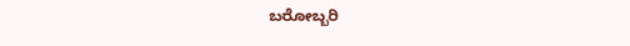ಬರೋಬ್ಬರಿ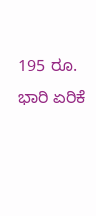195 ರೂ. ಭಾರಿ ಏರಿಕೆ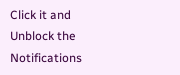Click it and Unblock the Notifications